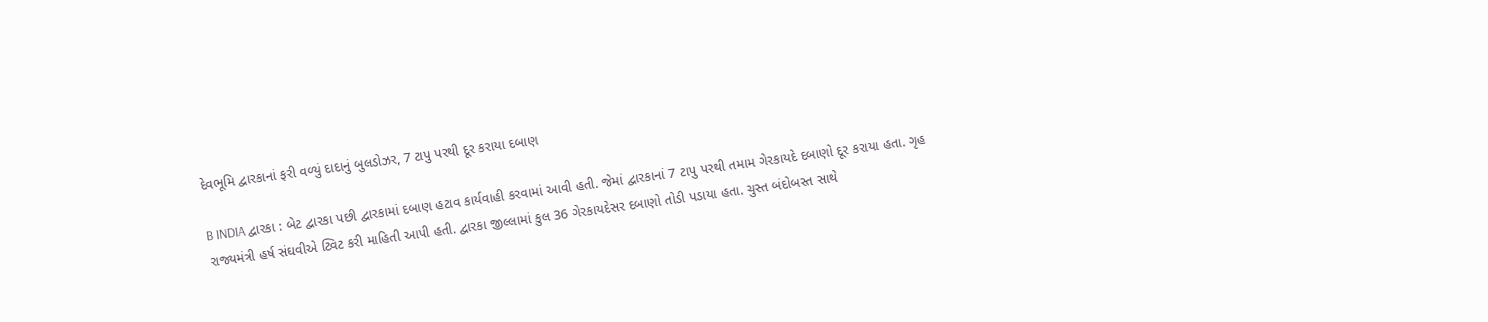દેવભૂમિ દ્વારકાનાં ફરી વળ્યું દાદાનું બુલડોઝર, 7 ટાપુ પરથી દૂર કરાયા દબાણ

B INDIA દ્વારકા : બેટ દ્વારકા પછી દ્વારકામાં દબાણ હટાવ કાર્યવાહી કરવામાં આવી હતી. જેમાં દ્વારકાનાં 7 ટાપુ પરથી તમામ ગેરકાયદે દબાણો દૂર કરાયા હતા. ગૃહ રાજ્યમંત્રી હર્ષ સંઘવીએ ટ્વિટ કરી માહિતી આપી હતી. દ્વારકા જીલ્લામાં કુલ 36 ગેરકાયદેસર દબાણો તોડી પડાયા હતા. ચુસ્ત બંદોબસ્ત સાથે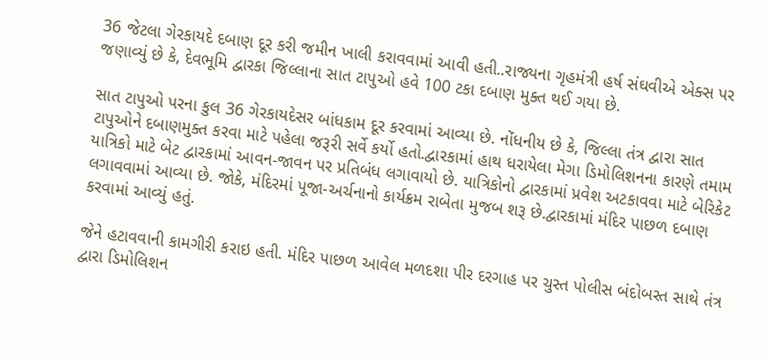36 જેટલા ગેરકાયદે દબાણ દૂર કરી જમીન ખાલી કરાવવામાં આવી હતી..રાજ્યના ગૃહમંત્રી હર્ષ સંઘવીએ એક્સ પર જણાવ્યું છે કે, દેવભૂમિ દ્વારકા જિલ્લાના સાત ટાપુઓ હવે 100 ટકા દબાણ મુક્ત થઈ ગયા છે.

સાત ટાપુઓ પરના કુલ 36 ગેરકાયદેસર બાંધકામ દૂર કરવામાં આવ્યા છે. નોંધનીય છે કે, જિલ્લા તંત્ર દ્વારા સાત ટાપુઓને દબાણમુક્ત કરવા માટે પહેલા જરૂરી સર્વે કર્યો હતો.દ્વારકામાં હાથ ધરાયેલા મેગા ડિમોલિશનના કારણે તમામ યાત્રિકો માટે બેટ દ્વારકામાં આવન-જાવન પર પ્રતિબંધ લગાવાયો છે. યાત્રિકોનો દ્વારકામાં પ્રવેશ અટકાવવા માટે બેરિકેટ લગાવવામાં આવ્યા છે. જોકે, મંદિરમાં પૂજા-અર્ચનાનો કાર્યક્રમ રાબેતા મુજબ શરૂ છે.દ્વારકામાં મંદિર પાછળ દબાણ કરવામાં આવ્યું હતું.

જેને હટાવવાની કામગીરી કરાઇ હતી. મંદિર પાછળ આવેલ મળદશા પીર દરગાહ પર ચુસ્ત પોલીસ બંદોબસ્ત સાથે તંત્ર દ્વારા ડિમોલિશન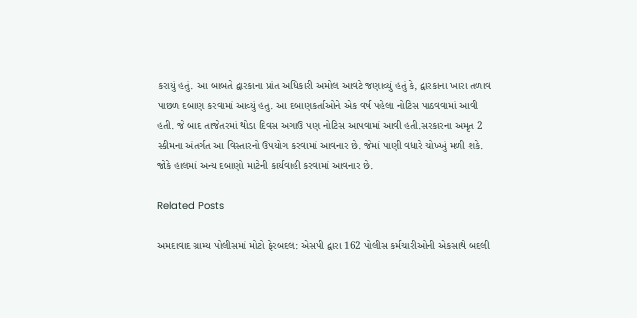કરાયું હતું. આ બાબતે દ્વારકાના પ્રાંત અધિકારી અમોલ આવટે જણાવ્યું હતું કે, દ્વારકાના ખારા તળાવ પાછળ દબાણ કરવામાં આવ્યું હતુ. આ દબાણકર્તાઓને એક વર્ષ પહેલા નોટિસ પાઠવવામાં આવી હતી. જે બાદ તાજેતરમાં થોડા દિવસ અગાઉ પણ નોટિસ આપવામાં આવી હતી.સરકારના અમૃત 2 સ્કીમના અંતર્ગત આ વિસ્તારનો ઉપયોગ કરવામાં આવનાર છે. જેમાં પાણી વધારે ચોખ્ખું મળી શકે. જોકે હાલમાં અન્ય દબાણો માટેની કાર્યવાહી કરવામાં આવનાર છે.

Related Posts

અમદાવાદ ગ્રામ્ય પોલીસમાં મોટો ફેરબદલ: એસપી દ્વારા 162 પોલીસ કર્મચારીઓની એકસાથે બદલી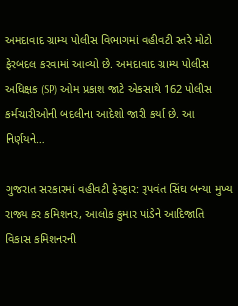અમદાવાદ ગ્રામ્ય પોલીસ વિભાગમાં વહીવટી સ્તરે મોટો ફેરબદલ કરવામાં આવ્યો છે. અમદાવાદ ગ્રામ્ય પોલીસ અધિક્ષક (SP) ઓમ પ્રકાશ જાટે એકસાથે 162 પોલીસ કર્મચારીઓની બદલીના આદેશો જારી કર્યા છે. આ નિર્ણયને…

ગુજરાત સરકારમાં વહીવટી ફેરફાર: રૂપવંત સિંઘ બન્યા મુખ્ય રાજ્ય કર કમિશનર, આલોક કુમાર પાંડેને આદિજાતિ વિકાસ કમિશનરની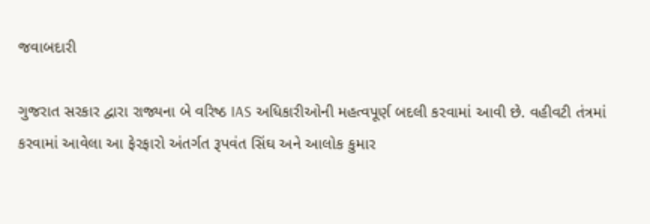જવાબદારી

ગુજરાત સરકાર દ્વારા રાજ્યના બે વરિષ્ઠ IAS અધિકારીઓની મહત્વપૂર્ણ બદલી કરવામાં આવી છે. વહીવટી તંત્રમાં કરવામાં આવેલા આ ફેરફારો અંતર્ગત રૂપવંત સિંઘ અને આલોક કુમાર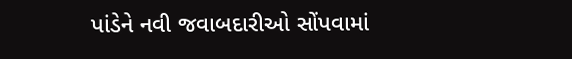પાંડેને નવી જવાબદારીઓ સોંપવામાં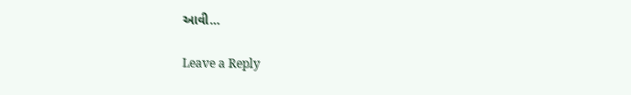આવી…

Leave a Reply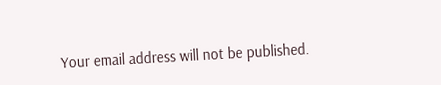Your email address will not be published.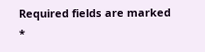Required fields are marked *